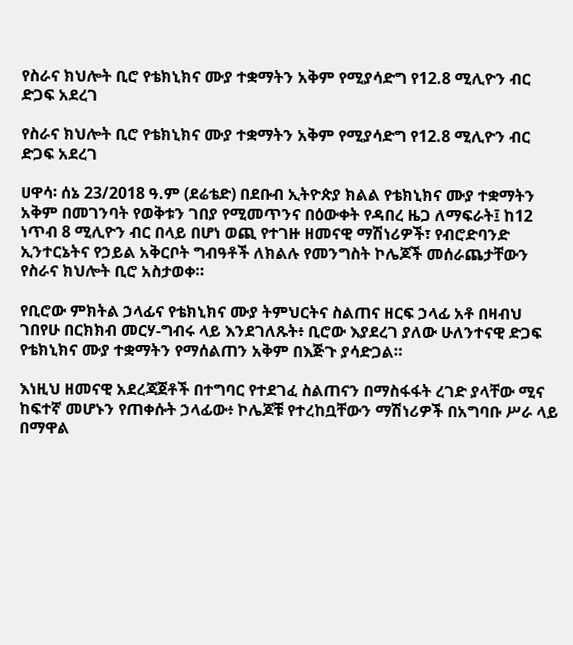የስራና ክህሎት ቢሮ የቴክኒክና ሙያ ተቋማትን አቅም የሚያሳድግ የ12.8 ሚሊዮን ብር ድጋፍ አደረገ

የስራና ክህሎት ቢሮ የቴክኒክና ሙያ ተቋማትን አቅም የሚያሳድግ የ12.8 ሚሊዮን ብር ድጋፍ አደረገ

ሀዋሳ፡ ሰኔ 23/2018 ዓ.ም (ደሬቴድ) በደቡብ ኢትዮጵያ ክልል የቴክኒክና ሙያ ተቋማትን አቅም በመገንባት የወቅቱን ገበያ የሚመጥንና በዕውቀት የዳበረ ዜጋ ለማፍራት፤ ከ12 ነጥብ 8 ሚሊዮን ብር በላይ በሆነ ወጪ የተገዙ ዘመናዊ ማሽነሪዎች፣ የብሮድባንድ ኢንተርኔትና የኃይል አቅርቦት ግብዓቶች ለክልሉ የመንግስት ኮሌጆች መሰራጨታቸውን የስራና ክህሎት ቢሮ አስታወቀ።

የቢሮው ምክትል ኃላፊና የቴክኒክና ሙያ ትምህርትና ስልጠና ዘርፍ ኃላፊ አቶ በዛብህ ገበየሁ በርክክብ መርሃ-ግብሩ ላይ እንደገለጹት፥ ቢሮው እያደረገ ያለው ሁለንተናዊ ድጋፍ የቴክኒክና ሙያ ተቋማትን የማሰልጠን አቅም በእጅጉ ያሳድጋል።

እነዚህ ዘመናዊ አደረጃጀቶች በተግባር የተደገፈ ስልጠናን በማስፋፋት ረገድ ያላቸው ሚና ከፍተኛ መሆኑን የጠቀሱት ኃላፊው፥ ኮሌጆቹ የተረከቧቸውን ማሽነሪዎች በአግባቡ ሥራ ላይ በማዋል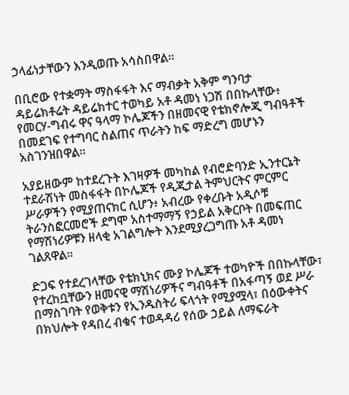ኃላፊነታቸውን እንዲወጡ አሳስበዋል።

በቢሮው የተቋማት ማስፋፋት እና ማብቃት አቅም ግንባታ ዳይሬክቶሬት ዳይሬክተር ተወካይ አቶ ዳመነ ነጋሽ በበኩላቸው፥ የመርሃ-ግብሩ ዋና ዓላማ ኮሌጆችን በዘመናዊ የቴክኖሎጂ ግብዓቶች በመደገፍ የተግባር ስልጠና ጥራትን ከፍ ማድረግ መሆኑን አስገንዝበዋል።

አያይዘውም ከተደረጉት እገዛዎች መካከል የብሮድባንድ ኢንተርኔት ተደራሽነት መስፋፋት በኮሌጆች የዲጂታል ትምህርትና ምርምር ሥራዎችን የሚያጠናክር ሲሆን፥ አብረው የቀረቡት አዲሶቹ ትራንስፎርመሮች ደግሞ አስተማማኝ የኃይል አቅርቦት በመፍጠር የማሽነሪዎቹን ዘላቂ አገልግሎት እንደሚያረጋግጡ አቶ ዳመነ ገልጸዋል።

ድጋፍ የተደረገላቸው የቴክኒክና ሙያ ኮሌጆች ተወካዮች በበኩላቸው፣ የተረከቧቸውን ዘመናዊ ማሽነሪዎችና ግብዓቶች በአፋጣኝ ወደ ሥራ በማስገባት የወቅቱን የኢንዱስትሪ ፍላጎት የሚያሟላ፣ በዕውቀትና በክህሎት የዳበረ ብቁና ተወዳዳሪ የሰው ኃይል ለማፍራት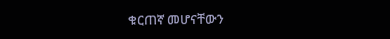ቁርጠኛ መሆናቸውን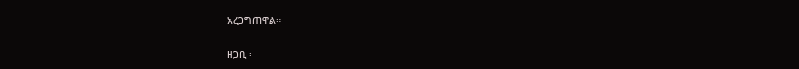አረጋግጠዋል።

ዘጋቢ ፡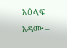አዕላፍ አዳሙ –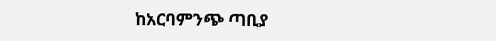ከአርባምንጭ ጣቢያ